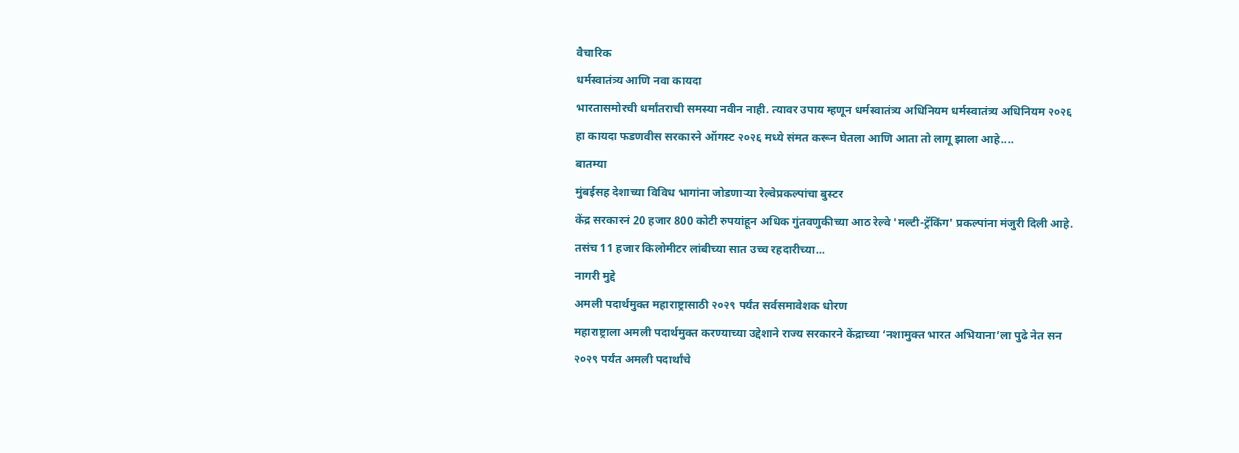वैचारिक
धर्मस्वातंत्र्य आणि नवा कायदा
भारतासमोरची धर्मांतराची समस्या नवीन नाही. त्यावर उपाय म्हणून धर्मस्वातंत्र्य अधिनियम धर्मस्वातंत्र्य अधिनियम २०२६ हा कायदा फडणवीस सरकारने ऑगस्ट २०२६ मध्ये संमत करून घेतला आणि आता तो लागू झाला आहे....
बातम्या
मुंबईसह देशाच्या विविध भागांना जोडणाऱ्या रेल्वेप्रकल्पांचा बुस्टर
केंद्र सरकारनं 20 हजार 800 कोटी रुपयांहून अधिक गुंतवणुकीच्या आठ रेल्वे 'मल्टी-ट्रॅकिंग' प्रकल्पांना मंजुरी दिली आहे. तसंच 11 हजार किलोमीटर लांबीच्या सात उच्च रहदारीच्या...
नागरी मुद्दे
अमली पदार्थमुक्त महाराष्ट्रासाठी २०२९ पर्यंत सर्वसमावेशक धोरण
महाराष्ट्राला अमली पदार्थमुक्त करण्याच्या उद्देशाने राज्य सरकारने केंद्राच्या ‘नशामुक्त भारत अभियाना’ला पुढे नेत सन २०२९ पर्यंत अमली पदार्थांचे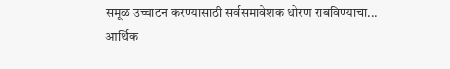समूळ उच्चाटन करण्यासाठी सर्वसमावेशक धोरण राबविण्याचा...
आर्थिक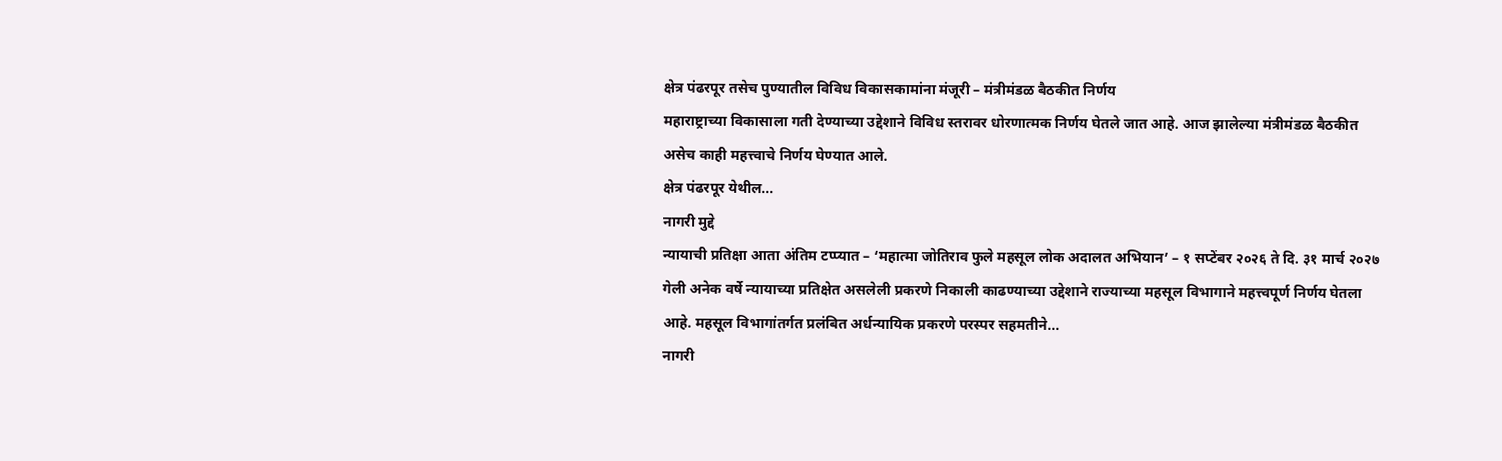क्षेत्र पंढरपूर तसेच पुण्यातील विविध विकासकामांना मंजूरी – मंत्रीमंडळ बैठकीत निर्णय
महाराष्ट्राच्या विकासाला गती देण्याच्या उद्देशाने विविध स्तरावर धोरणात्मक निर्णय घेतले जात आहे. आज झालेल्या मंत्रीमंडळ बैठकीत असेच काही महत्त्वाचे निर्णय घेण्यात आले.
क्षेत्र पंढरपूर येथील...
नागरी मुद्दे
न्यायाची प्रतिक्षा आता अंतिम टप्प्यात – ‘महात्मा जोतिराव फुले महसूल लोक अदालत अभियान’ – १ सप्टेंबर २०२६ ते दि. ३१ मार्च २०२७
गेली अनेक वर्षे न्यायाच्या प्रतिक्षेत असलेली प्रकरणे निकाली काढण्याच्या उद्देशाने राज्याच्या महसूल विभागाने महत्त्वपूर्ण निर्णय घेतला आहे. महसूल विभागांतर्गत प्रलंबित अर्धन्यायिक प्रकरणे परस्पर सहमतीने...
नागरी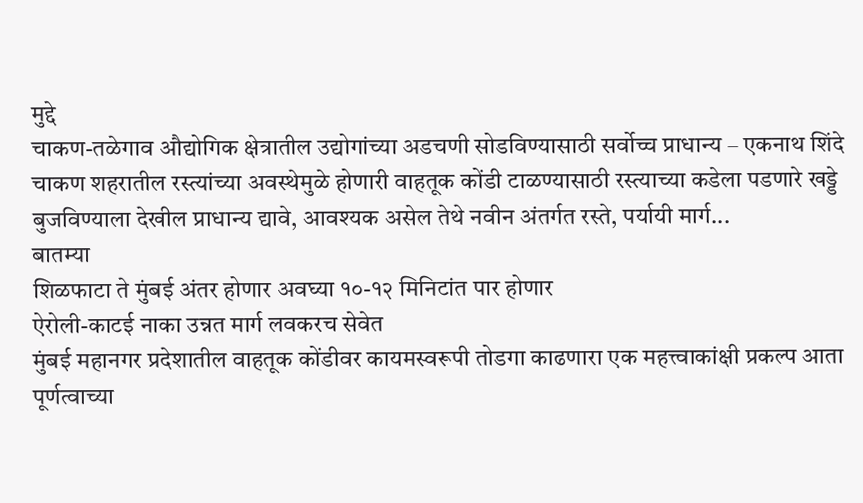मुद्दे
चाकण-तळेगाव औद्योगिक क्षेत्रातील उद्योगांच्या अडचणी सोडविण्यासाठी सर्वोच्च प्राधान्य – एकनाथ शिंदे
चाकण शहरातील रस्त्यांच्या अवस्थेमुळे होणारी वाहतूक कोंडी टाळण्यासाठी रस्त्याच्या कडेला पडणारे खड्डे बुजविण्याला देखील प्राधान्य द्यावे, आवश्यक असेल तेथे नवीन अंतर्गत रस्ते, पर्यायी मार्ग...
बातम्या
शिळफाटा ते मुंबई अंतर होणार अवघ्या १०-१२ मिनिटांत पार होणार
ऐरोली-काटई नाका उन्नत मार्ग लवकरच सेवेत
मुंबई महानगर प्रदेशातील वाहतूक कोंडीवर कायमस्वरूपी तोडगा काढणारा एक महत्त्वाकांक्षी प्रकल्प आता पूर्णत्वाच्या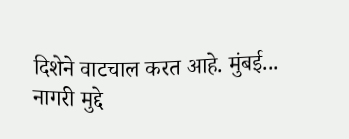दिशेने वाटचाल करत आहे. मुंबई...
नागरी मुद्दे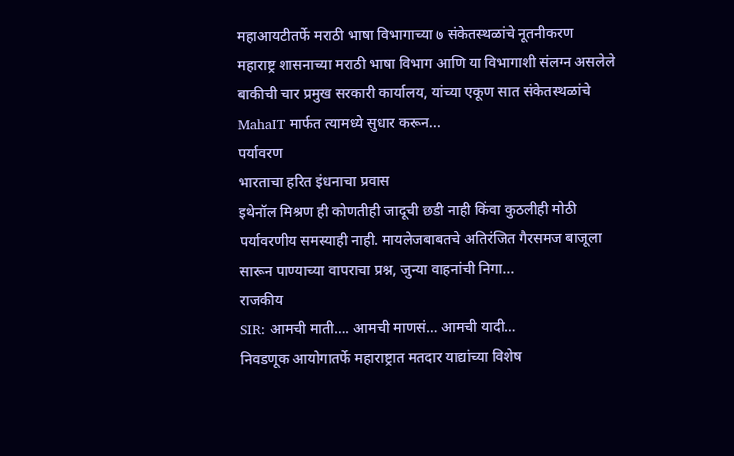महाआयटीतर्फे मराठी भाषा विभागाच्या ७ संकेतस्थळांचे नूतनीकरण
महाराष्ट्र शासनाच्या मराठी भाषा विभाग आणि या विभागाशी संलग्न असलेले बाकीची चार प्रमुख सरकारी कार्यालय, यांच्या एकूण सात संकेतस्थळांचे MahaIT मार्फत त्यामध्ये सुधार करून...
पर्यावरण
भारताचा हरित इंधनाचा प्रवास
इथेनॉल मिश्रण ही कोणतीही जादूची छडी नाही किंवा कुठलीही मोठी पर्यावरणीय समस्याही नाही. मायलेजबाबतचे अतिरंजित गैरसमज बाजूला सारून पाण्याच्या वापराचा प्रश्न, जुन्या वाहनांची निगा...
राजकीय
SIR: आमची माती…. आमची माणसं… आमची यादी…
निवडणूक आयोगातर्फे महाराष्ट्रात मतदार याद्यांच्या विशेष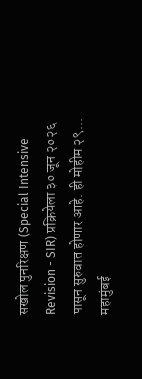सखोल पुनरिक्षण (Special Intensive Revision - SIR) प्रक्रियेला ३० जून २०२६ पासून सुरुवात होणार आहे. ही मोहीम २९...
महामुंबई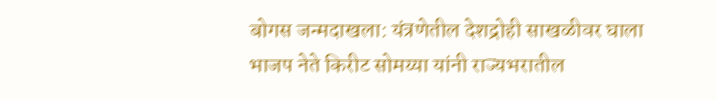बोगस जन्मदाखला: यंत्रणेतील देशद्रोही साखळीवर घाला
भाजप नेते किरीट सोमय्या यांनी राज्यभरातील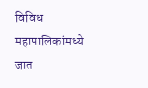विविध महापालिकांमध्ये जात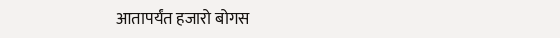आतापर्यंत हजारो बोगस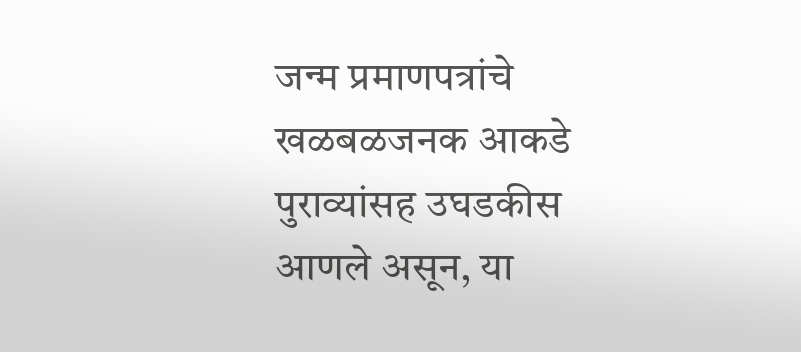जन्म प्रमाणपत्रांचे खळबळजनक आकडे पुराव्यांसह उघडकीस आणले असून, या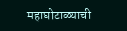महाघोटाळ्याची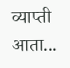व्याप्ती आता...